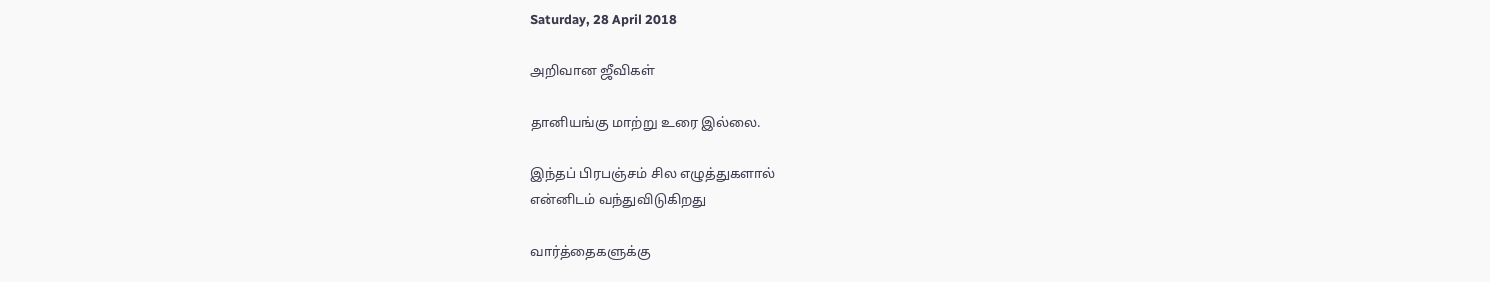Saturday, 28 April 2018

அறிவான ஜீவிகள்

தானியங்கு மாற்று உரை இல்லை.

இந்தப் பிரபஞ்சம் சில எழுத்துகளால்
என்னிடம் வந்துவிடுகிறது

வார்த்தைகளுக்கு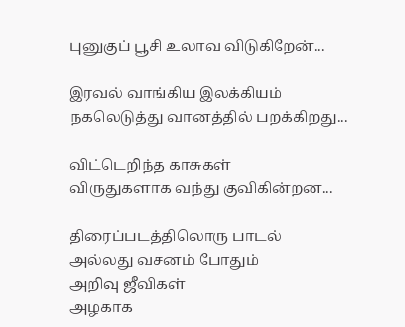புனுகுப் பூசி உலாவ விடுகிறேன்...

இரவல் வாங்கிய இலக்கியம்
நகலெடுத்து வானத்தில் பறக்கிறது...

விட்டெறிந்த காசுகள்
விருதுகளாக வந்து குவிகின்றன...

திரைப்படத்திலொரு பாடல்
அல்லது வசனம் போதும்
அறிவு ஜீவிகள்
அழகாக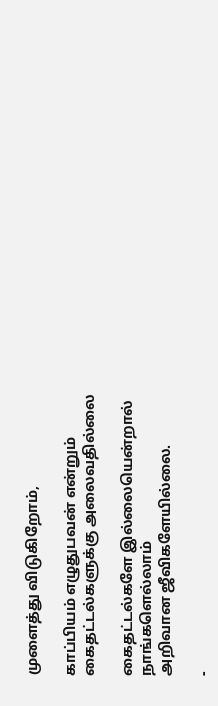முளைத்து விடுகிறோம்,

காப்பியம் எழுதுபவன் என்றும்
கைதட்டல்களுக்கு அலைவதில்லை

கைதட்டல்களே இல்லையென்றால்
நாங்களெல்லாம்
அறிவான ஜீவிகளேயில்லை.

-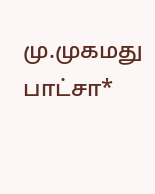மு.முகமது பாட்சா*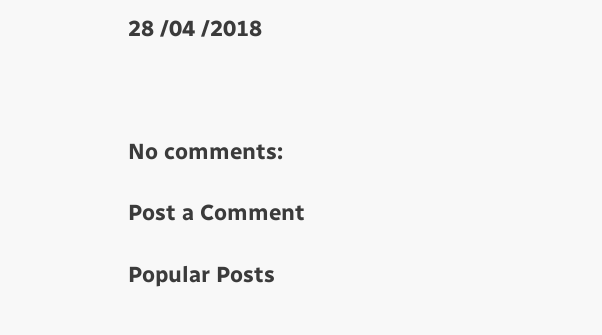28 /04 /2018



No comments:

Post a Comment

Popular Posts